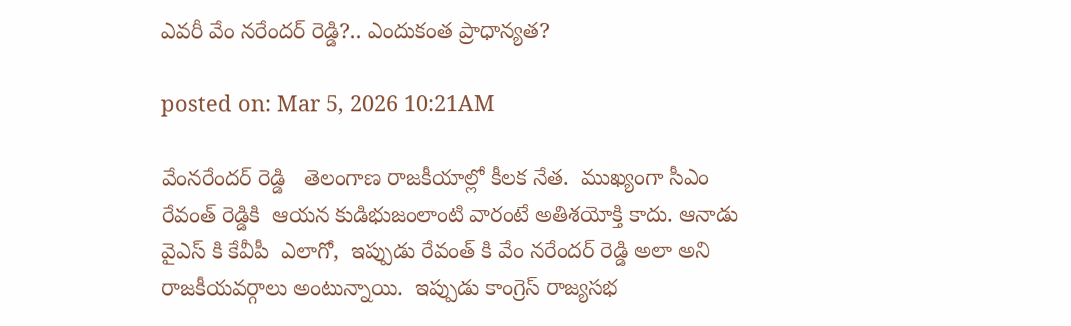ఎవ‌రీ వేం న‌రేంద‌ర్ రెడ్డి?.. ఎందుకంత ప్రాధాన్య‌త‌?

posted on: Mar 5, 2026 10:21AM

వేంన‌రేంద‌ర్ రెడ్డి   తెలంగాణ రాజ‌కీయాల్లో కీల‌క నేత‌.  ముఖ్యంగా సీఎం రేవంత్ రెడ్డికి  ఆయ‌న కుడిభుజంలాంటి వారంటే అతిశ‌యోక్తి కాదు. ఆనాడు వైఎస్ కి కేవీపీ  ఎలాగో,  ఇప్పుడు రేవంత్ కి వేం న‌రేంద‌ర్ రెడ్డి అలా అని రాజకీయవర్గాలు అంటున్నాయి.  ఇప్పుడు కాంగ్రెస్ రాజ్య‌స‌భ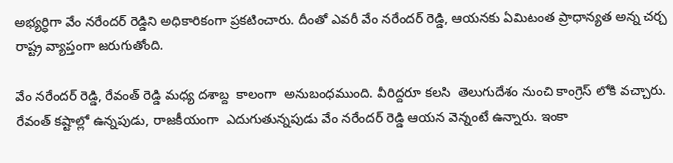అభ్య‌ర్ధిగా వేం నరేందర్ రెడ్డిని అధికారికంగా ప్రకటించారు. దీంతో ఎవ‌రీ వేం న‌రేంద‌ర్ రెడ్డి, ఆయనకు ఏమిటంత ప్రాధాన్యత అన్న చర్చ రాష్ట్ర వ్యాప్తంగా జరుగుతోంది.

వేం న‌రేంద‌ర్ రెడ్డి, రేవంత్ రెడ్డి మ‌ధ్య ద‌శాబ్ద  కాలంగా  అనుబంధ‌ముంది. వీరిద్ద‌రూ క‌ల‌సి  తెలుగుదేశం నుంచి కాంగ్రెస్ లోకి వ‌చ్చారు. రేవంత్ క‌ష్టాల్లో ఉన్న‌పుడు, రాజ‌కీయంగా  ఎదుగుతున్న‌పుడు వేం నరేందర్ రెడ్డి ఆయన వెన్నంటే ఉన్నారు. ఇంకా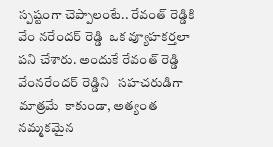స్పష్టంగా చెప్పాలంటే.. రేవంత్ రెడ్డికి వేం నరేందర్ రెడ్డి  ఒక వ్యూహ‌క‌ర్త‌లా ప‌ని చేశారు. అందుకే రేవంత్ రెడ్డి వేంన‌రేంద‌ర్ రెడ్డిని   స‌హ‌చ‌రుడిగా మాత్ర‌మే  కాకుండా, అత్యంత  న‌మ్మ‌క‌మైన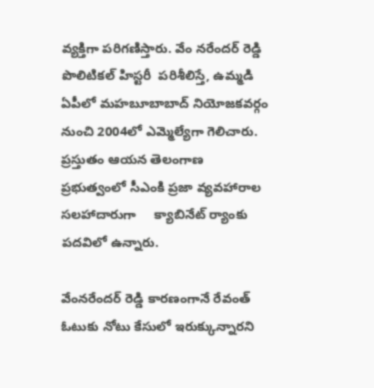వ్య‌క్తిగా ప‌రిగ‌ణిస్తారు. వేం న‌రేంద‌ర్ రెడ్డి పొలిటిక‌ల్ హిస్ట‌రీ  ప‌రిశీలిస్తే, ఉమ్మ‌డి ఏపీలో మ‌హ‌బూబాబాద్ నియోజ‌క‌వ‌ర్గం నుంచి 2004లో ఎమ్మెల్యేగా గెలిచారు.  ప్ర‌స్తుతం ఆయ‌న తెలంగాణ ప్ర‌భుత్వంలో సీఎంకి ప్ర‌జా వ్య‌వ‌హారాల స‌ల‌హాదారుగా     క్యాబినేట్ ర్యాంకు ప‌ద‌విలో ఉన్నారు.

వేంన‌రేంద‌ర్ రెడ్డి కార‌ణంగానే రేవంత్ ఓటుకు నోటు కేసులో ఇరుక్కున్నార‌ని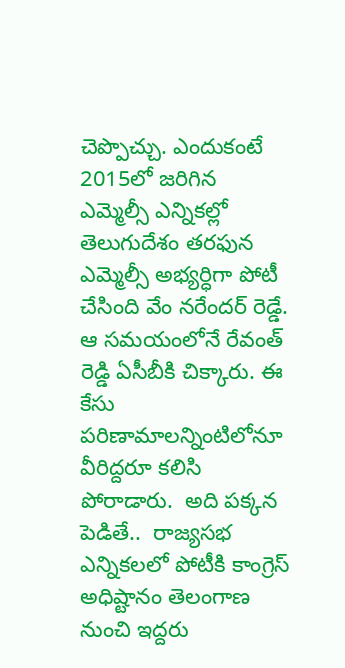చెప్పొచ్చు. ఎందుకంటే 2015లో జ‌రిగిన  ఎమ్మెల్సీ ఎన్నిక‌ల్లో తెలుగుదేశం త‌ర‌ఫున ఎమ్మెల్సీ అభ్య‌ర్ధిగా పోటీ చేసింది వేం న‌రేంద‌ర్ రెడ్డే. ఆ సమయంలోనే రేవంత్ రెడ్డి ఏసీబీకి చిక్కారు. ఈ కేసు పరిణామాలన్నింటిలోనూ వీరిద్దరూ కలిసి పోరాడారు.  అది పక్కన పెడితే..  రాజ్యసభ ఎన్నికలలో పోటీకి కాంగ్రెస్ అధిష్టానం తెలంగాణ నుంచి ఇద్ద‌రు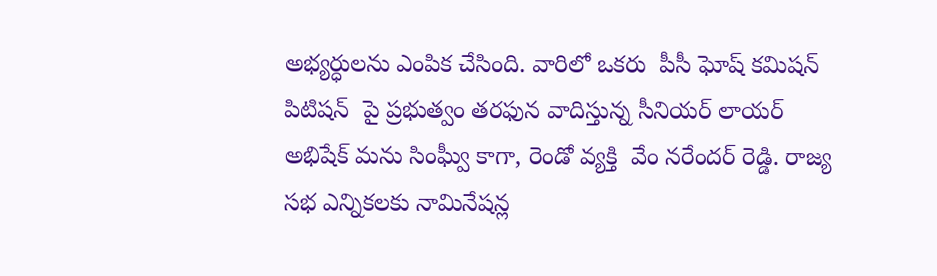అభ్య‌ర్ధుల‌ను ఎంపిక చేసింది. వారిలో ఒకరు  పీసీ ఘోష్ క‌మిష‌న్ పిటిష‌న్  పై ప్ర‌భుత్వం త‌ర‌ఫున వాదిస్తున్న సీనియ‌ర్ లాయ‌ర్ అభిషేక్ మ‌ను సింఘ్వీ కాగా, రెండో వ్యక్తి  వేం నరేందర్ రెడ్డి. రాజ్య స‌భ ఎన్నిక‌ల‌కు నామినేష‌న్ల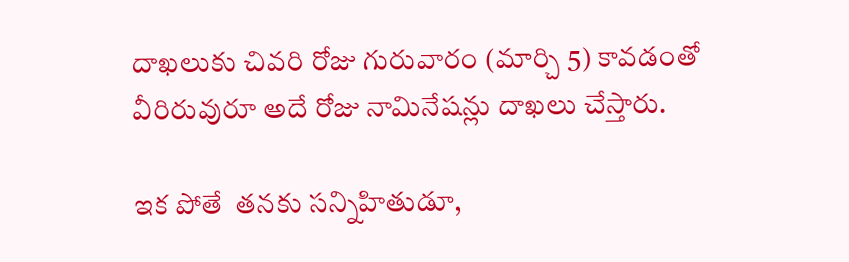దాఖ‌లుకు చివ‌రి రోజు గురువారం (మార్చి 5) కావడంతో   వీరిరువురూ అదే రోజు నామినేషన్లు దాఖలు చేస్తారు.

ఇక పోతే  తనకు సన్నిహితుడూ,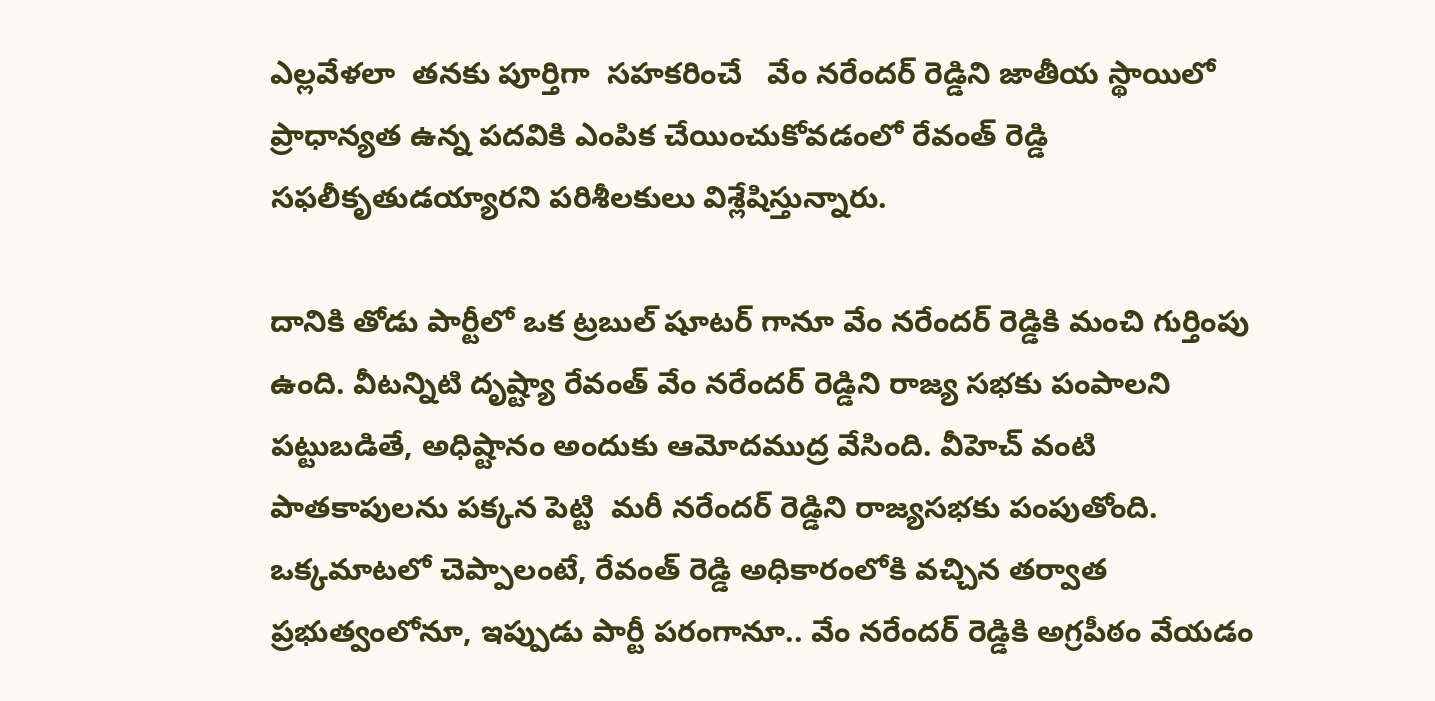ఎల్లవేళలా  త‌న‌కు పూర్తిగా  స‌హ‌క‌రించే   వేం నరేందర్ రెడ్డిని జాతీయ స్థాయిలో ప్రాధాన్య‌త ఉన్న పదవికి ఎంపిక చేయించుకోవడంలో రేవంత్ రెడ్డి సఫలీకృతుడయ్యారని పరిశీలకులు విశ్లేషిస్తున్నారు.

దానికి తోడు పార్టీలో ఒక ట్ర‌బుల్ షూట‌ర్ గానూ వేం న‌రేంద‌ర్ రెడ్డికి మంచి గుర్తింపు ఉంది. వీట‌న్నిటి దృష్ట్యా రేవంత్ వేం న‌రేంద‌ర్ రెడ్డిని రాజ్య స‌భ‌కు పంపాల‌ని ప‌ట్టుబ‌డితే, అధిష్టానం అందుకు ఆమోదముద్ర వేసింది. వీహెచ్ వంటి పాత‌కాపుల‌ను ప‌క్క‌న పెట్టి  మ‌రీ న‌రేంద‌ర్ రెడ్డిని రాజ్య‌స‌భ‌కు పంపుతోంది. ఒక్క‌మాట‌లో చెప్పాలంటే, రేవంత్ రెడ్డి అధికారంలోకి వచ్చిన తర్వాత ప్రభుత్వంలోనూ, ఇప్పుడు పార్టీ పరంగానూ.. వేం నరేందర్ రెడ్డికి అగ్రపీఠం వేయడం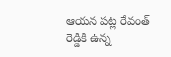ఆయన పట్ల రేవంత్ రెడ్డికి ఉన్న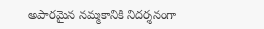అపారమైన నమ్మకానికి నిదర్శనంగా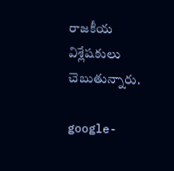రాజకీయ విశ్లేషకులు చెబుతున్నారు.

google-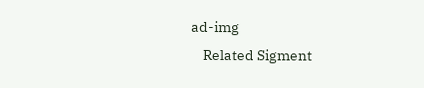ad-img
    Related Sigment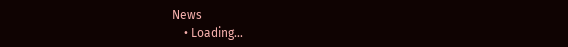News
    • Loading...